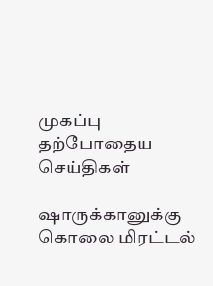முகப்பு
தற்போதைய செய்திகள்

ஷாருக்கானுக்கு கொலை மிரட்டல்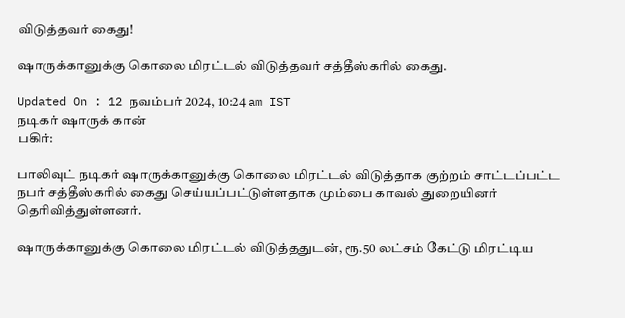விடுத்தவர் கைது!

ஷாருக்கானுக்கு கொலை மிரட்டல் விடுத்தவர் சத்தீஸ்கரில் கைது.

Updated On : 12 நவம்பர் 2024, 10:24 am IST
நடிகர் ஷாருக் கான்
பகிர்:

பாலிவுட் நடிகர் ஷாருக்கானுக்கு கொலை மிரட்டல் விடுத்தாக குற்றம் சாட்டப்பட்ட நபர் சத்தீஸ்கரில் கைது செய்யப்பட்டுள்ளதாக மும்பை காவல் துறையினர் தெரிவித்துள்ளனர்.

ஷாருக்கானுக்கு கொலை மிரட்டல் விடுத்ததுடன், ரூ.50 லட்சம் கேட்டு மிரட்டிய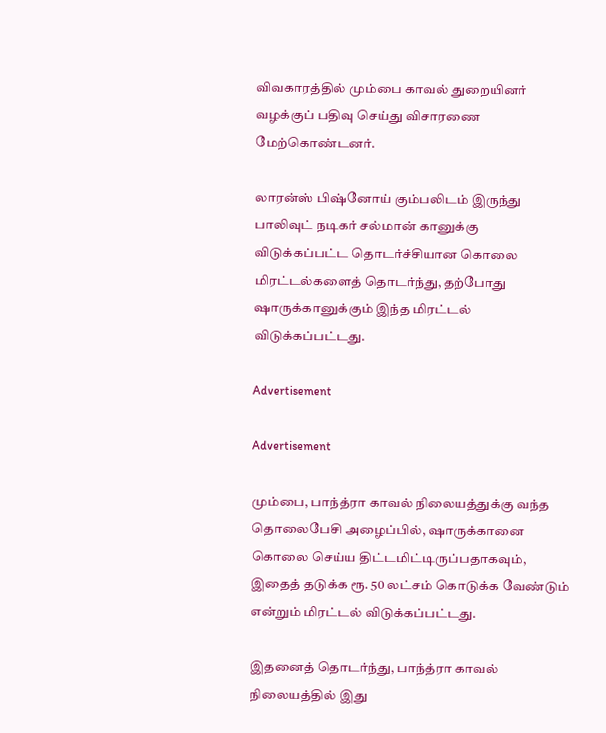விவகாரத்தில் மும்பை காவல் துறையினர் வழக்குப் பதிவு செய்து விசாரணை மேற்கொண்டனர்.

லாரன்ஸ் பிஷ்னோய் கும்பலிடம் இருந்து பாலிவுட் நடிகர் சல்மான் கானுக்கு விடுக்கப்பட்ட தொடர்ச்சியான கொலை மிரட்டல்களைத் தொடர்ந்து, தற்போது ஷாருக்கானுக்கும் இந்த மிரட்டல் விடுக்கப்பட்டது.

Advertisement

Advertisement

மும்பை, பாந்த்ரா காவல் நிலையத்துக்கு வந்த தொலைபேசி அழைப்பில், ஷாருக்கானை கொலை செய்ய திட்டமிட்டிருப்பதாகவும், இதைத் தடுக்க ரூ. 50 லட்சம் கொடுக்க வேண்டும் என்றும் மிரட்டல் விடுக்கப்பட்டது.

இதனைத் தொடர்ந்து, பாந்த்ரா காவல் நிலையத்தில் இது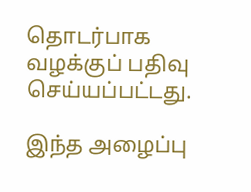தொடர்பாக வழக்குப் பதிவு செய்யப்பட்டது.

இந்த அழைப்பு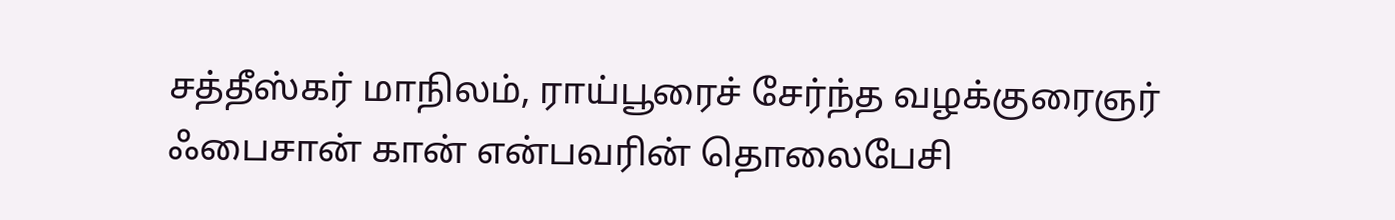சத்தீஸ்கர் மாநிலம், ராய்பூரைச் சேர்ந்த வழக்குரைஞர் ஃபைசான் கான் என்பவரின் தொலைபேசி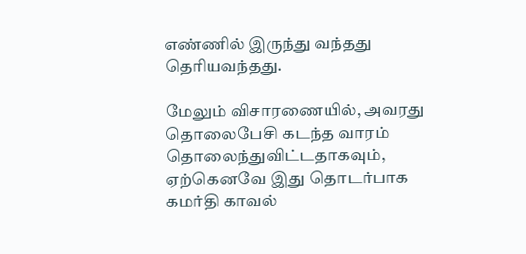எண்ணில் இருந்து வந்தது தெரியவந்தது.

மேலும் விசாரணையில், அவரது தொலைபேசி கடந்த வாரம் தொலைந்துவிட்டதாகவும், ஏற்கெனவே இது தொடர்பாக கமர்தி காவல்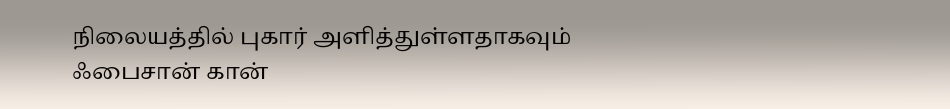நிலையத்தில் புகார் அளித்துள்ளதாகவும் ஃபைசான் கான்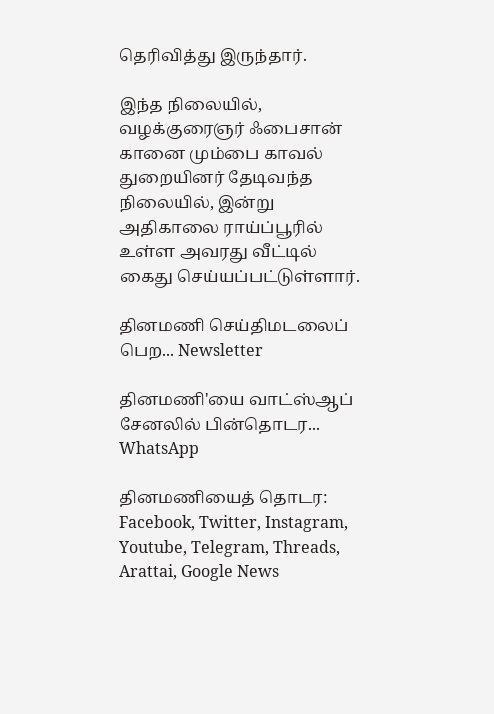தெரிவித்து இருந்தார்.

இந்த நிலையில், வழக்குரைஞர் ஃபைசான் கானை மும்பை காவல் துறையினர் தேடிவந்த நிலையில், இன்று அதிகாலை ராய்ப்பூரில் உள்ள அவரது வீட்டில் கைது செய்யப்பட்டுள்ளார்.

தினமணி செய்திமடலைப் பெற... Newsletter

தினமணி'யை வாட்ஸ்ஆப் சேனலில் பின்தொடர... WhatsApp

தினமணியைத் தொடர: Facebook, Twitter, Instagram, Youtube, Telegram, Threads, Arattai, Google News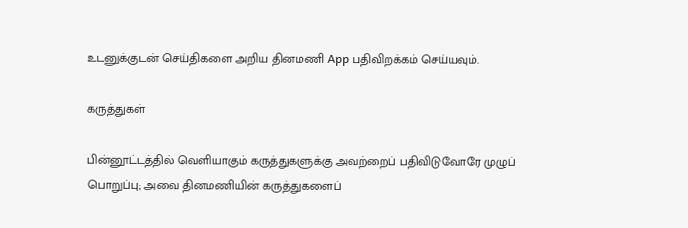உடனுக்குடன் செய்திகளை அறிய தினமணி App பதிவிறக்கம் செய்யவும்.

கருத்துகள்

பின்னூட்டத்தில் வெளியாகும் கருத்துகளுக்கு அவற்றைப் பதிவிடுவோரே முழுப் பொறுப்பு; அவை தினமணியின் கருத்துகளைப்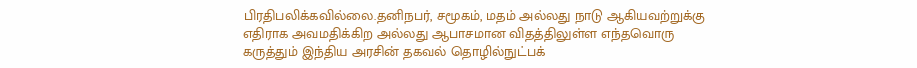பிரதிபலிக்கவில்லை.தனிநபர், சமூகம், மதம் அல்லது நாடு ஆகியவற்றுக்கு எதிராக அவமதிக்கிற அல்லது ஆபாசமான விதத்திலுள்ள எந்தவொரு கருத்தும் இந்திய அரசின் தகவல் தொழில்நுட்பக்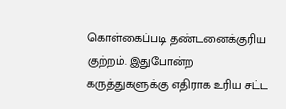கொள்கைப்படி தண்டனைக்குரிய குற்றம். இதுபோன்ற கருத்துகளுக்கு எதிராக உரிய சட்ட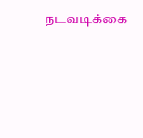நடவடிக்கை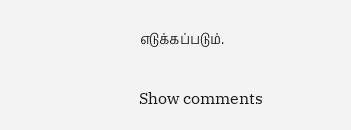எடுக்கப்படும்.

Show comments